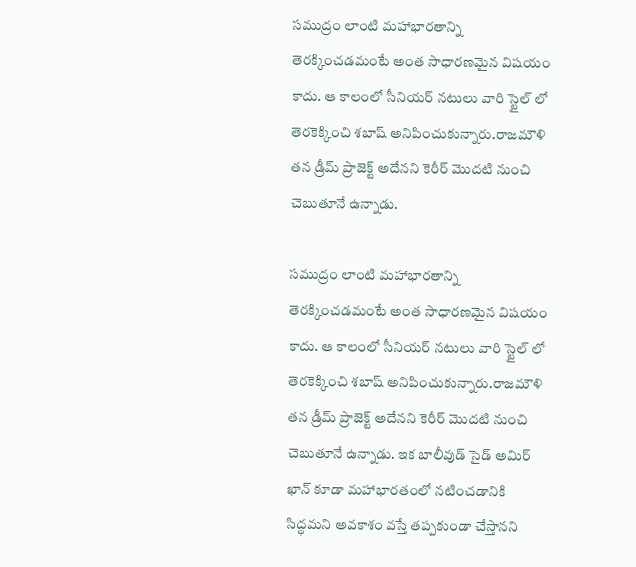సముద్రం లాంటి మహాభారతాన్ని తెరక్కించడమంటే అంత సాధారణమైన విషయం కాదు. ఆ కాలంలో సీనియర్ నటులు వారి స్టైల్ లో తెరకెక్కించి శబాష్ అనిపించుకున్నారు.రాజమౌళి తన డ్రీమ్ ప్రాజెక్ట్ అదేనని కెరీర్ మొదటి నుంచి చెబుతూనే ఉన్నాడు.

సముద్రం లాంటి మహాభారతాన్ని తెరక్కించడమంటే అంత సాధారణమైన విషయం కాదు. ఆ కాలంలో సీనియర్ నటులు వారి స్టైల్ లో తెరకెక్కించి శబాష్ అనిపించుకున్నారు.రాజమౌళి తన డ్రీమ్ ప్రాజెక్ట్ అదేనని కెరీర్ మొదటి నుంచి చెబుతూనే ఉన్నాడు. ఇక బాలీవుడ్ సైడ్ అమిర్ ఖాన్ కూడా మహాభారతంలో నటించడానికి సిద్ధమని అవకాశం వస్తే తప్పకుండా చేస్తానని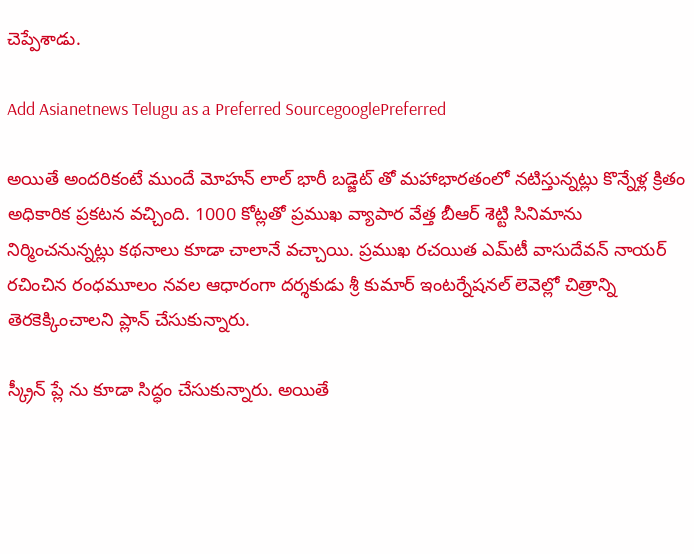చెప్పేశాడు.

Add Asianetnews Telugu as a Preferred SourcegooglePreferred

అయితే అందరికంటే ముందే మోహన్ లాల్ భారీ బడ్జెట్ తో మహాభారతంలో నటిస్తున్నట్లు కొన్నేళ్ల క్రితం అధికారిక ప్రకటన వచ్చింది. 1000 కోట్లతో ప్రముఖ వ్యాపార వేత్త బీఆర్‌ శెట్టి సినిమాను నిర్మించనున్నట్లు కథనాలు కూడా చాలానే వచ్చాయి. ప్రముఖ రచయిత ఎమ్‌టీ వాసుదేవన్‌ నాయర్‌ రచించిన రంధమూలం నవల ఆధారంగా దర్శకుడు శ్రీ కుమార్ ఇంటర్నేషనల్ లెవెల్లో చిత్రాన్ని తెరకెక్కించాలని ప్లాన్ చేసుకున్నారు.

స్క్రీన్ ప్లే ను కూడా సిద్ధం చేసుకున్నారు. అయితే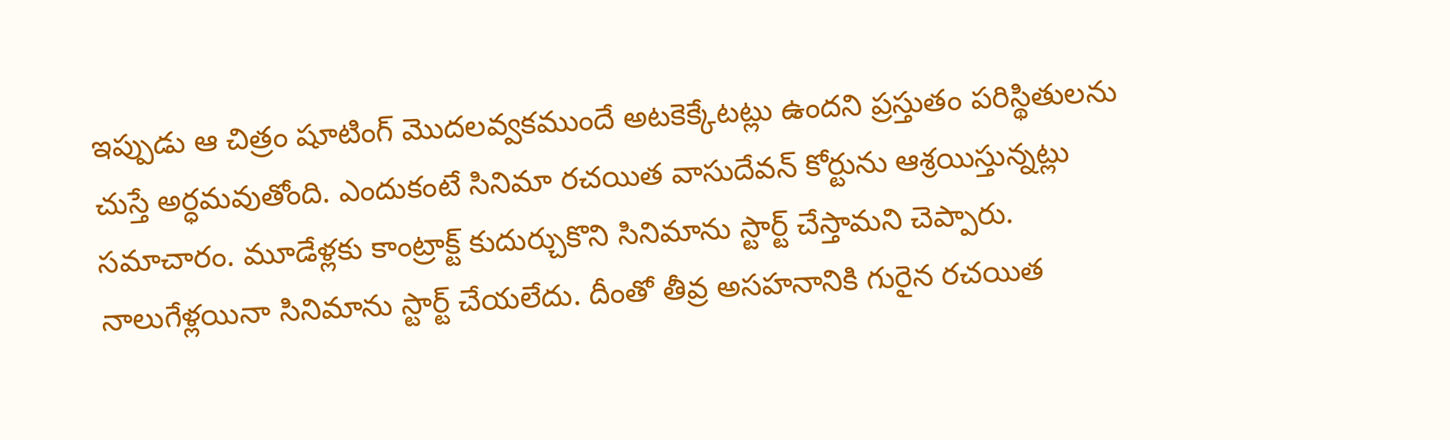ఇప్పుడు ఆ చిత్రం షూటింగ్ మొదలవ్వకముందే అటకెక్కేటట్లు ఉందని ప్రస్తుతం పరిస్థితులను చుస్తే అర్ధమవుతోంది. ఎందుకంటే సినిమా రచయిత వాసుదేవన్ కోర్టును ఆశ్రయిస్తున్నట్లు సమాచారం. మూడేళ్లకు కాంట్రాక్ట్ కుదుర్చుకొని సినిమాను స్టార్ట్ చేస్తామని చెప్పారు. నాలుగేళ్లయినా సినిమాను స్టార్ట్ చేయలేదు. దీంతో తీవ్ర అసహనానికి గురైన రచయిత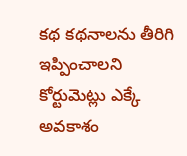కథ కథనాలను తీరిగి ఇప్పించాలని కోర్టుమెట్లు ఎక్కే అవకాశం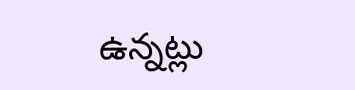ఉన్నట్లు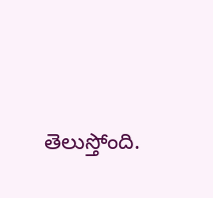తెలుస్తోంది.